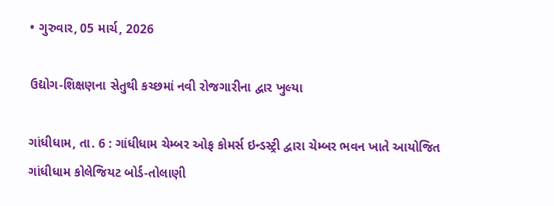• ગુરુવાર, 05 માર્ચ, 2026

ઉદ્યોગ-શિક્ષણના સેતુથી કચ્છમાં નવી રોજગારીના દ્વાર ખુલ્યા

ગાંધીધામ, તા. 6 : ગાંધીધામ ચેમ્બર ઓફ કોમર્સ ઇન્ડસ્ટ્રી દ્વારા ચેમ્બર ભવન ખાતે આયોજિત ગાંધીધામ કોલેજિયટ બોર્ડ-તોલાણી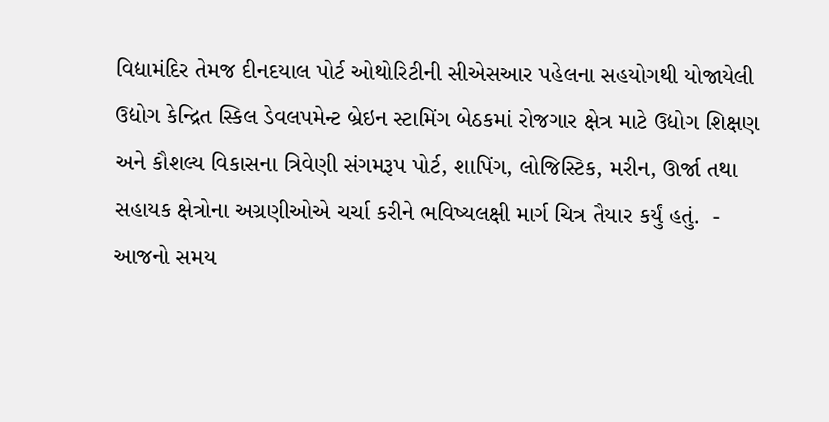વિદ્યામંદિર તેમજ દીનદયાલ પોર્ટ ઓથોરિટીની સીએસઆર પહેલના સહયોગથી યોજાયેલી ઉદ્યોગ કેન્દ્રિત સ્કિલ ડેવલપમેન્ટ બ્રેઇન સ્ટામિંગ બેઠકમાં રોજગાર ક્ષેત્ર માટે ઉદ્યોગ શિક્ષણ અને કૌશલ્ય વિકાસના ત્રિવેણી સંગમરૂપ પોર્ટ, શાપિંગ, લોજિસ્ટિક, મરીન, ઊર્જા તથા સહાયક ક્ષેત્રોના અગ્રણીઓએ ચર્ચા કરીને ભવિષ્યલક્ષી માર્ગ ચિત્ર તૈયાર કર્યું હતું.  - આજનો સમય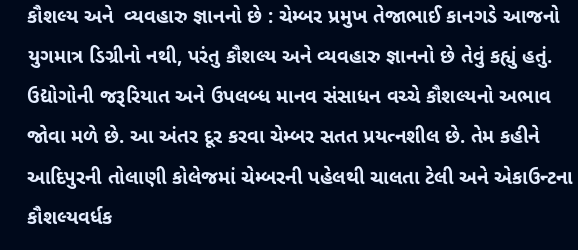કૌશલ્ય અને  વ્યવહારુ જ્ઞાનનો છે : ચેમ્બર પ્રમુખ તેજાભાઈ કાનગડે આજનો યુગમાત્ર ડિગ્રીનો નથી, પરંતુ કૌશલ્ય અને વ્યવહારુ જ્ઞાનનો છે તેવું કહ્યું હતું. ઉદ્યોગોની જરૂરિયાત અને ઉપલબ્ધ માનવ સંસાધન વચ્ચે કૌશલ્યનો અભાવ જોવા મળે છે. આ અંતર દૂર કરવા ચેમ્બર સતત પ્રયત્નશીલ છે. તેમ કહીને આદિપુરની તોલાણી કોલેજમાં ચેમ્બરની પહેલથી ચાલતા ટેલી અને એકાઉન્ટના કૌશલ્યવર્ધક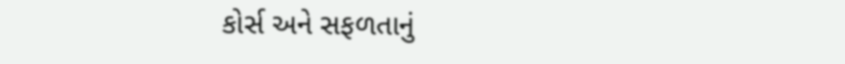કોર્સ અને સફળતાનું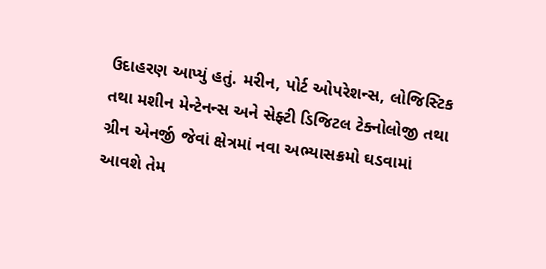ઉદાહરણ આપ્યું હતું. મરીન, પોર્ટ ઓપરેશન્સ, લોજિસ્ટિક તથા મશીન મેન્ટેનન્સ અને સેફ્ટી ડિજિટલ ટેક્નોલોજી તથા ગ્રીન એનર્જી જેવાં ક્ષેત્રમાં નવા અભ્યાસક્રમો ઘડવામાં આવશે તેમ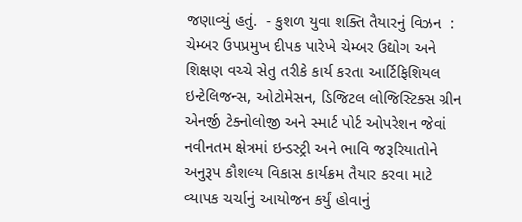જણાવ્યું હતું.  - કુશળ યુવા શક્તિ તૈયારનું વિઝન  : ચેમ્બર ઉપપ્રમુખ દીપક પારેખે ચેમ્બર ઉદ્યોગ અને શિક્ષણ વચ્ચે સેતુ તરીકે કાર્ય કરતા આર્ટિફિશિયલ ઇન્ટેલિજન્સ, ઓટોમેસન, ડિજિટલ લોજિસ્ટિક્સ ગ્રીન એનર્જી ટેક્નોલોજી અને સ્માર્ટ પોર્ટ ઓપરેશન જેવાં નવીનતમ ક્ષેત્રમાં ઇન્ડસ્ટ્રી અને ભાવિ જરૂરિયાતોને અનુરૂપ કૌશલ્ય વિકાસ કાર્યક્રમ તૈયાર કરવા માટે વ્યાપક ચર્ચાનું આયોજન કર્યું હોવાનું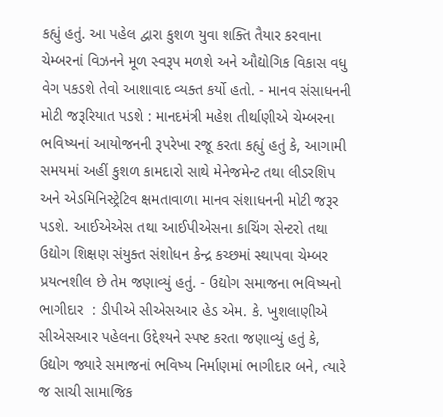કહ્યું હતું. આ પહેલ દ્વારા કુશળ યુવા શક્તિ તૈયાર કરવાના ચેમ્બરનાં વિઝનને મૂળ સ્વરૂપ મળશે અને ઔદ્યોગિક વિકાસ વધુ વેગ પકડશે તેવો આશાવાદ વ્યક્ત કર્યો હતો. - માનવ સંસાધનની મોટી જરૂરિયાત પડશે : માનદમંત્રી મહેશ તીર્થાણીએ ચેમ્બરના ભવિષ્યનાં આયોજનની રૂપરેખા રજૂ કરતા કહ્યું હતું કે, આગામી સમયમાં અહીં કુશળ કામદારો સાથે મેનેજમેન્ટ તથા લીડરશિપ અને એડમિનિસ્ટ્રેટિવ ક્ષમતાવાળા માનવ સંશાધનની મોટી જરૂર પડશે. આઈએએસ તથા આઈપીએસના કાચિંગ સેન્ટરો તથા ઉદ્યોગ શિક્ષણ સંયુક્ત સંશોધન કેન્દ્ર કચ્છમાં સ્થાપવા ચેમ્બર પ્રયત્નશીલ છે તેમ જણાવ્યું હતું. - ઉદ્યોગ સમાજના ભવિષ્યનો ભાગીદાર  : ડીપીએ સીએસઆર હેડ એમ. કે. ખુશલાણીએ સીએસઆર પહેલના ઉદ્દેશ્યને સ્પષ્ટ કરતા જણાવ્યું હતું કે, ઉદ્યોગ જ્યારે સમાજનાં ભવિષ્ય નિર્માણમાં ભાગીદાર બને, ત્યારે જ સાચી સામાજિક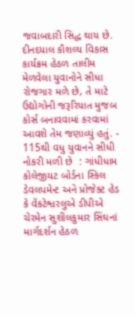જવાબદારી સિદ્ધ થાય છે.  દીનદયાલ કૌશલ્ય વિકાસ કાર્યક્રમ હેઠળ તાલીમ મેળવેલા યુવાનોને સીધા રોજગાર મળે છે, તે માટે ઉદ્યોગોની જરૂરિયાત મુજબ કોર્સ બનાવવામાં કરવામાં આવશે તેમ જણાવ્યું હતું. - 115થી વધુ યુવાનને સીધી નોકરી મળી છે  : ગાંધીધામ કોલેજીયટ બોર્ડના સ્કિલ ડેવલપમેન્ટ અને પ્રોજેક્ટ હેડ કે વેંકટેશ્વરલુએ ડીપીએ  ચેરમેન સુશીલકુમાર સિંઘનાં માર્ગદર્શન હેઠળ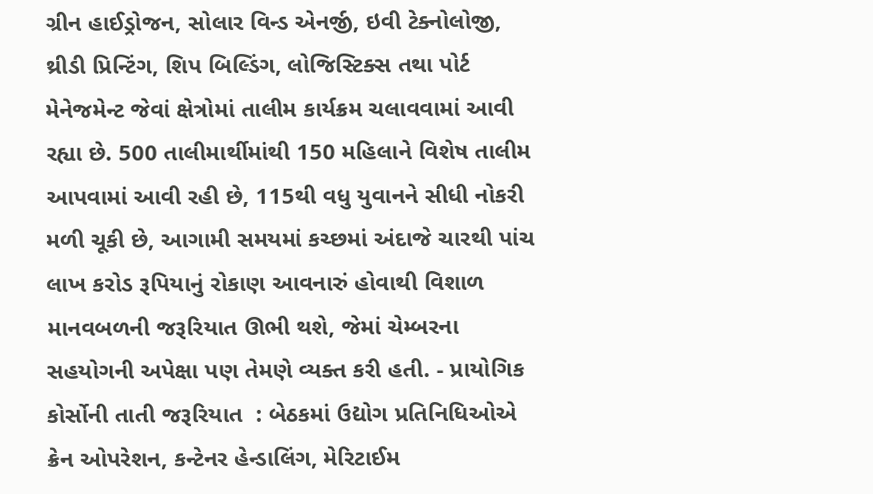ગ્રીન હાઈડ્રોજન, સોલાર વિન્ડ એનર્જી, ઇવી ટેક્નોલોજી, થ્રીડી પ્રિન્ટિંગ, શિપ બિલ્ડિંગ, લોજિસ્ટિક્સ તથા પોર્ટ મેનેજમેન્ટ જેવાં ક્ષેત્રોમાં તાલીમ કાર્યક્રમ ચલાવવામાં આવી રહ્યા છે. 500 તાલીમાર્થીમાંથી 150 મહિલાને વિશેષ તાલીમ આપવામાં આવી રહી છે, 115થી વધુ યુવાનને સીધી નોકરી મળી ચૂકી છે, આગામી સમયમાં કચ્છમાં અંદાજે ચારથી પાંચ લાખ કરોડ રૂપિયાનું રોકાણ આવનારું હોવાથી વિશાળ માનવબળની જરૂરિયાત ઊભી થશે, જેમાં ચેમ્બરના સહયોગની અપેક્ષા પણ તેમણે વ્યક્ત કરી હતી. - પ્રાયોગિક કોર્સોની તાતી જરૂરિયાત  : બેઠકમાં ઉદ્યોગ પ્રતિનિધિઓએ ક્રેન ઓપરેશન, કન્ટેનર હેન્ડાલિંગ, મેરિટાઈમ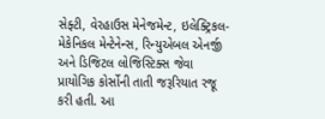સેફ્ટી, વેરહાઉસ મેનેજમેન્ટ, ઇલેક્ટ્રિકલ-મેકેનિકલ મેન્ટેનેન્સ, રિન્યુએબલ એનર્જી અને ડિજિટલ લોજિસ્ટિક્સ જેવા પ્રાયોગિક કોર્સોની તાતી જરૂરિયાત રજૂ કરી હતી. આ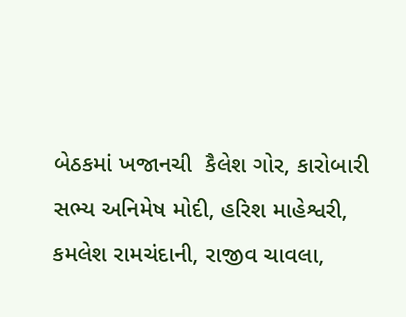બેઠકમાં ખજાનચી  કૈલેશ ગોર, કારોબારી સભ્ય અનિમેષ મોદી, હરિશ માહેશ્વરી, કમલેશ રામચંદાની, રાજીવ ચાવલા,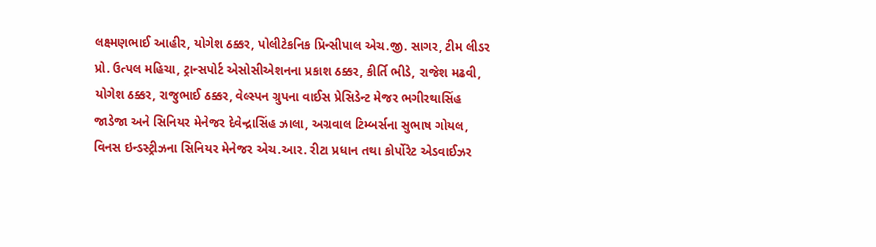લક્ષ્મણભાઈ આહીર, યોગેશ ઠક્કર, પોલીટેકનિક પ્રિન્સીપાલ એચ.જી. સાગર, ટીમ લીડર પ્રો. ઉત્પલ મહિચા, ટ્રાન્સપોર્ટ એસોસીએશનના પ્રકાશ ઠક્કર, કીર્તિ ભીડે, રાજેશ મઢવી, યોગેશ ઠક્કર, રાજુભાઈ ઠક્કર, વેલ્સ્પન ગ્રુપના વાઈસ પ્રેસિડેન્ટ મેજર ભગીરથાસિંહ જાડેજા અને સિનિયર મેનેજર દેવેન્દ્રાસિંહ ઝાલા, અગ્રવાલ ટિમ્બર્સના સુભાષ ગોયલ, વિનસ ઇન્ડસ્ટ્રીઝના સિનિયર મેનેજર એચ.આર. રીટા પ્રધાન તથા કોર્પોરેટ એડવાઈઝર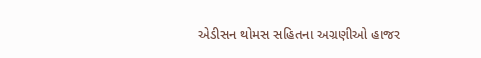એડીસન થોમસ સહિતના અગ્રણીઓ હાજર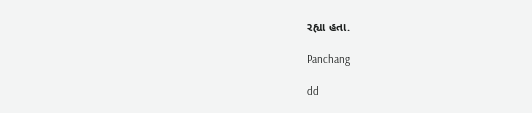રહ્યા હતા.

Panchang

dd